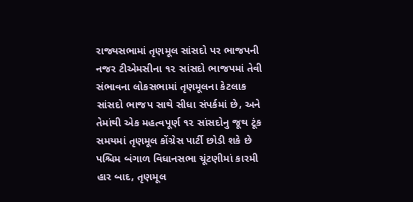રાજ્યસભામાં તૃણમૂલ સાંસદો પર ભાજપની નજર ટીએમસીના ૧૨ સાંસદો ભાજપમાં તેવી સંભાવના લોકસભામાં તૃણમૂલના કેટલાક સાંસદો ભાજપ સાથે સીધા સંપર્કમાં છે, અને તેમાંથી એક મહત્વપૂર્ણ ૧૨ સાંસદોનુ જૂથ ટૂંક સમયમાં તૃણમૂલ કોંગ્રેસ પાર્ટી છોડી શકે છે પશ્ચિમ બંગાળ વિધાનસભા ચૂંટણીમાં કારમી હાર બાદ, તૃણમૂલ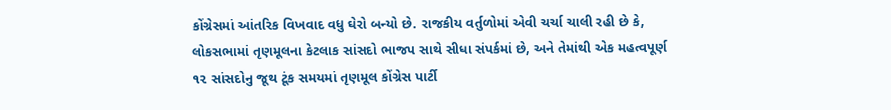કોંગ્રેસમાં આંતરિક વિખવાદ વધુ ઘેરો બન્યો છે. રાજકીય વર્તુળોમાં એવી ચર્ચા ચાલી રહી છે કે, લોકસભામાં તૃણમૂલના કેટલાક સાંસદો ભાજપ સાથે સીધા સંપર્કમાં છે, અને તેમાંથી એક મહત્વપૂર્ણ ૧૨ સાંસદોનુ જૂથ ટૂંક સમયમાં તૃણમૂલ કોંગ્રેસ પાર્ટી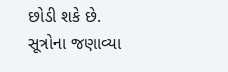છોડી શકે છે.
સૂત્રોના જણાવ્યા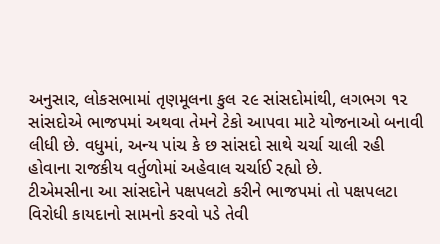અનુસાર, લોકસભામાં તૃણમૂલના કુલ ૨૯ સાંસદોમાંથી, લગભગ ૧૨ સાંસદોએ ભાજપમાં અથવા તેમને ટેકો આપવા માટે યોજનાઓ બનાવી લીધી છે. વધુમાં, અન્ય પાંચ કે છ સાંસદો સાથે ચર્ચા ચાલી રહી હોવાના રાજકીય વર્તુળોમાં અહેવાલ ચર્ચાઈ રહ્યો છે.
ટીએમસીના આ સાંસદોને પક્ષપલટો કરીને ભાજપમાં તો પક્ષપલટા વિરોધી કાયદાનો સામનો કરવો પડે તેવી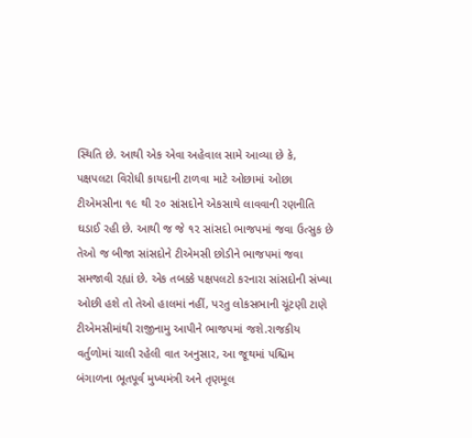સ્થિતિ છે. આથી એક એવા અહેવાલ સામે આવ્યા છે કે, પક્ષપલટા વિરોધી કાયદાની ટાળવા માટે ઓછામાં ઓછા ટીએમસીના ૧૯ થી ૨૦ સાંસદોને એકસાથે લાવવાની રણનીતિ ઘડાઈ રહી છે. આથી જ જે ૧૨ સાંસદો ભાજપમાં જવા ઉત્સુક છે તેઓ જ બીજા સાંસદોને ટીએમસી છોડીને ભાજપમાં જવા સમજાવી રહ્યાં છે. એક તબક્કે પક્ષપલટો કરનારા સાંસદોની સંખ્યા ઓછી હશે તો તેઓ હાલમાં નહીં, પરતુ લોકસભાની ચૂંટણી ટાણે ટીએમસીમાંથી રાજીનામુ આપીને ભાજપમાં જશે.રાજકીય વર્તુળોમાં ચાલી રહેલી વાત અનુસાર, આ જૂથમાં પશ્ચિમ બંગાળના ભૂતપૂર્વ મુખ્યમંત્રી અને તૃણમૂલ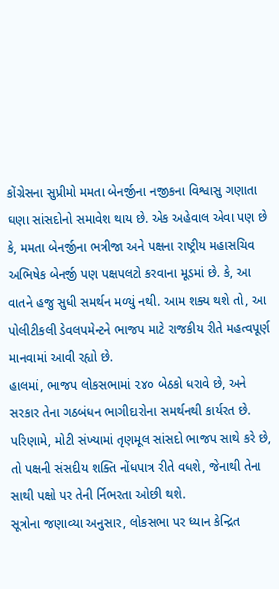કોંગ્રેસના સુપ્રીમો મમતા બેનર્જીના નજીકના વિશ્વાસુ ગણાતા ઘણા સાંસદોનો સમાવેશ થાય છે. એક અહેવાલ એવા પણ છે કે, મમતા બેનર્જીના ભત્રીજા અને પક્ષના રાષ્ટ્રીય મહાસચિવ અભિષેક બેનર્જી પણ પક્ષપલટો કરવાના મૂડમાં છે. કે, આ વાતને હજુ સુધી સમર્થન મળ્યું નથી. આમ શક્ય થશે તો, આ પોલીટીકલી ડેવલપમેન્ટને ભાજપ માટે રાજકીય રીતે મહત્વપૂર્ણ માનવામાં આવી રહ્યો છે.
હાલમાં, ભાજપ લોકસભામાં ૨૪૦ બેઠકો ધરાવે છે, અને સરકાર તેના ગઠબંધન ભાગીદારોના સમર્થનથી કાર્યરત છે. પરિણામે, મોટી સંખ્યામાં તૃણમૂલ સાંસદો ભાજપ સાથે કરે છે, તો પક્ષની સંસદીય શક્તિ નોંધપાત્ર રીતે વધશે, જેનાથી તેના સાથી પક્ષો પર તેની ર્નિભરતા ઓછી થશે.
સૂત્રોના જણાવ્યા અનુસાર, લોકસભા પર ધ્યાન કેન્દ્રિત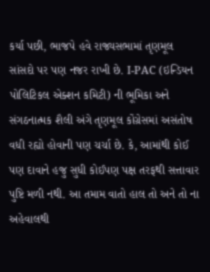કર્યા પછી, ભાજપે હવે રાજ્યસભામાં તૃણમૂલ સાંસદો પર પણ નજર રાખી છે. I-PAC (ઇન્ડિયન પોલિટિકલ એક્શન કમિટી) ની ભૂમિકા અને સંગઠનાત્મક શૈલી અંગે તૃણમૂલ કોંગ્રેસમાં અસંતોષ વધી રહ્યો હોવાની પણ ચર્ચા છે. કે, આમાંથી કોઈ પણ દાવાને હજુ સુધી કોઈપણ પક્ષ તરફથી સત્તાવાર પુષ્ટિ મળી નથી. આ તમામ વાતો હાલ તો અને તો ના અહેવાલથી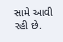સામે આવી રહી છે.